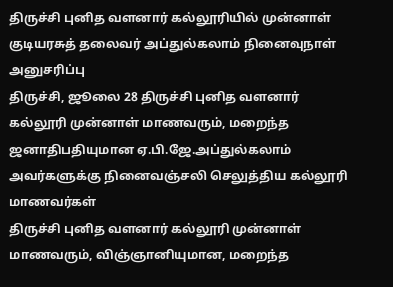திருச்சி புனித வளனார் கல்லூரியில் முன்னாள் குடியரசுத் தலைவர் அப்துல்கலாம் நினைவுநாள் அனுசரிப்பு
திருச்சி, ஜூலை 28 திருச்சி புனித வளனார் கல்லூரி முன்னாள் மாணவரும், மறைந்த ஜனாதிபதியுமான ஏ.பி.ஜே.அப்துல்கலாம் அவர்களுக்கு நினைவஞ்சலி செலுத்திய கல்லூரி மாணவர்கள்
திருச்சி புனித வளனார் கல்லூரி முன்னாள் மாணவரும், விஞ்ஞானியுமான, மறைந்த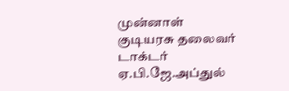முன்னாள் குடியரசு தலைவர் டாக்டர் ஏ.பி.ஜே.அப்துல்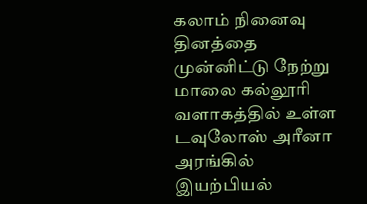கலாம் நினைவு தினத்தை முன்னிட்டு நேற்று மாலை கல்லூரி வளாகத்தில் உள்ள டவுலோஸ் அரீனா அரங்கில் இயற்பியல்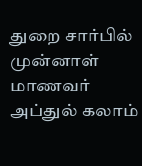துறை சார்பில் முன்னாள் மாணவர் அப்துல் கலாம்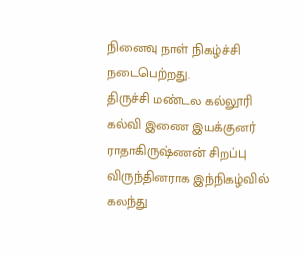நினைவு நாள் நிகழ்ச்சி நடைபெற்றது.
திருச்சி மண்டல கல்லூரி கல்வி இணை இயக்குனர் ராதாகிருஷ்ணன் சிறப்பு விருந்தினராக இந்நிகழ்வில் கலந்து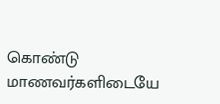கொண்டு மாணவர்களிடையே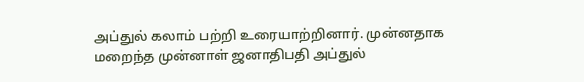அப்துல் கலாம் பற்றி உரையாற்றினார். முன்னதாக மறைந்த முன்னாள் ஜனாதிபதி அப்துல்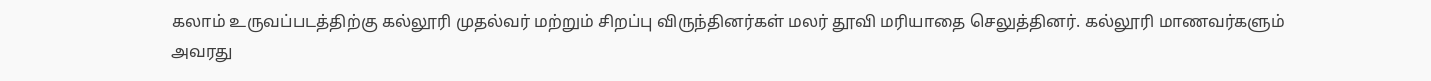கலாம் உருவப்படத்திற்கு கல்லூரி முதல்வர் மற்றும் சிறப்பு விருந்தினர்கள் மலர் தூவி மரியாதை செலுத்தினர். கல்லூரி மாணவர்களும் அவரது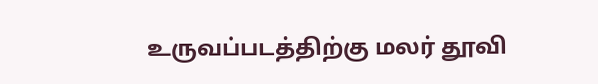உருவப்படத்திற்கு மலர் தூவி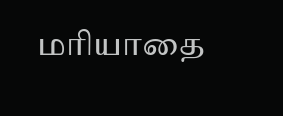மரியாதை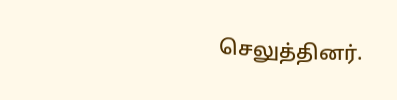செலுத்தினர்.